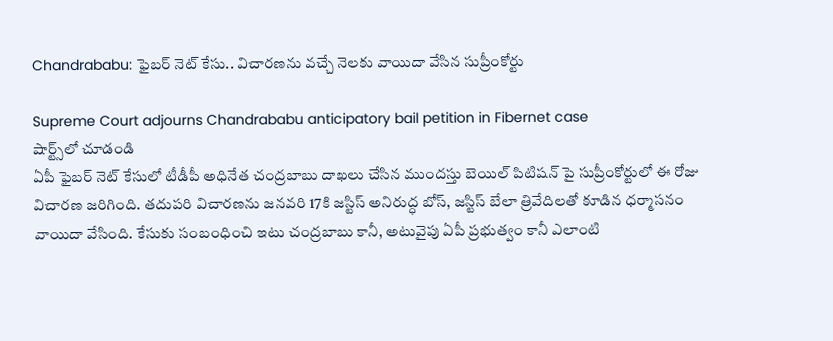Chandrababu: ఫైబర్ నెట్ కేసు.. విచారణను వచ్చే నెలకు వాయిదా వేసిన సుప్రీంకోర్టు

Supreme Court adjourns Chandrababu anticipatory bail petition in Fibernet case
షార్ట్స్‌లో చూడండి
ఏపీ ఫైబర్ నెట్ కేసులో టీడీపీ అధినేత చంద్రబాబు దాఖలు చేసిన ముందస్తు బెయిల్ పిటిషన్ పై సుప్రీంకోర్టులో ఈ రోజు విచారణ జరిగింది. తదుపరి విచారణను జనవరి 17కి జస్టిస్ అనిరుద్ధ బోస్, జస్టిస్ బేలా త్రివేదిలతో కూడిన ధర్మాసనం వాయిదా వేసింది. కేసుకు సంబంధించి ఇటు చంద్రబాబు కానీ, అటువైపు ఏపీ ప్రభుత్వం కానీ ఎలాంటి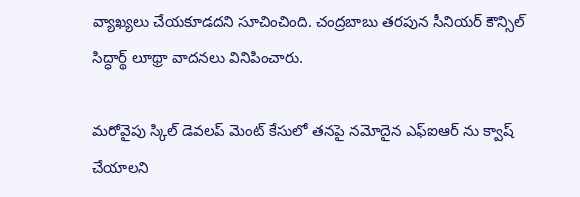వ్యాఖ్యలు చేయకూడదని సూచించింది. చంద్రబాబు తరపున సీనియర్ కౌన్సిల్ సిద్ధార్థ్ లూథ్రా వాదనలు వినిపించారు.

మరోవైపు స్కిల్ డెవలప్ మెంట్ కేసులో తనపై నమోదైన ఎఫ్ఐఆర్ ను క్వాష్ చేయాలని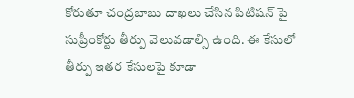కోరుతూ చంద్రబాబు దాఖలు చేసిన పిటిషన్ పై సుప్రీంకోర్టు తీర్పు వెలువడాల్సి ఉంది. ఈ కేసులో తీర్పు ఇతర కేసులపై కూడా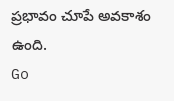ప్రభావం చూపే అవకాశం ఉంది.
Go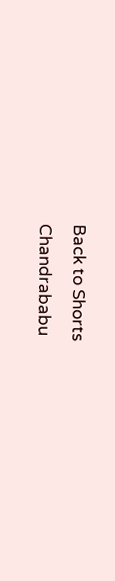Back to Shorts
Chandrababu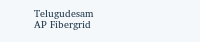Telugudesam
AP Fibergrid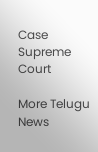Case
Supreme Court

More Telugu News